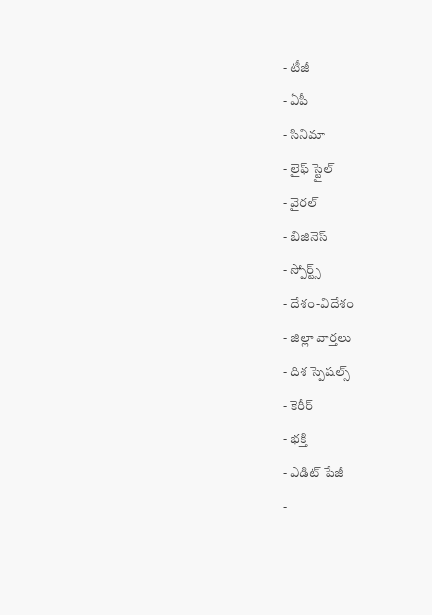- టీజీ
- ఏపీ
- సినిమా
- లైఫ్ స్టైల్
- వైరల్
- బిజినెస్
- స్పోర్ట్స్
- దేశం-విదేశం
- జిల్లా వార్తలు
- దిశ స్పెషల్స్
- కెరీర్
- భక్తి
- ఎడిట్ పేజీ
-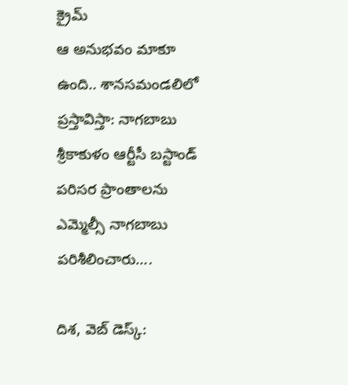క్రైమ్
ఆ అనుభవం మాకూ ఉంది.. శానసమండలిలో ప్రస్తావిస్తా: నాగబాబు
శ్రీకాకుళం ఆర్టీసీ బస్టాండ్ పరిసర ప్రాంతాలను ఎమ్మెల్సీ నాగబాబు పరిశీలించారు....

దిశ, వెబ్ డెస్క్: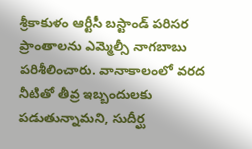శ్రీకాకుళం ఆర్టీసీ బస్టాండ్ పరిసర ప్రాంతాలను ఎమ్మెల్సీ నాగబాబు పరిశీలించారు. వానాకాలంలో వరద నీటితో తీవ్ర ఇబ్బందులకు పడుతున్నామని, సుదీర్ఘ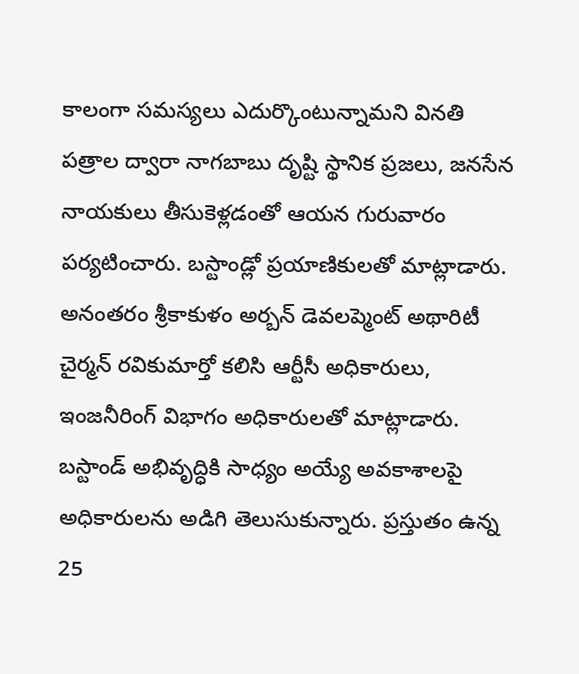కాలంగా సమస్యలు ఎదుర్కొంటున్నామని వినతి పత్రాల ద్వారా నాగబాబు దృష్టి స్థానిక ప్రజలు, జనసేన నాయకులు తీసుకెళ్లడంతో ఆయన గురువారం పర్యటించారు. బస్టాండ్లో ప్రయాణికులతో మాట్లాడారు. అనంతరం శ్రీకాకుళం అర్బన్ డెవలప్మెంట్ అథారిటీ చైర్మన్ రవికుమార్తో కలిసి ఆర్టీసీ అధికారులు, ఇంజనీరింగ్ విభాగం అధికారులతో మాట్లాడారు. బస్టాండ్ అభివృద్ధికి సాధ్యం అయ్యే అవకాశాలపై అధికారులను అడిగి తెలుసుకున్నారు. ప్రస్తుతం ఉన్న 25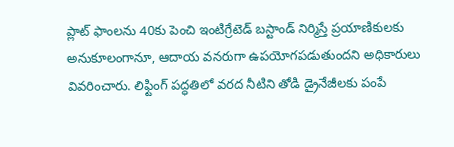ప్లాట్ ఫాంలను 40కు పెంచి ఇంటిగ్రేటెడ్ బస్టాండ్ నిర్మిస్తే ప్రయాణికులకు అనుకూలంగానూ, ఆదాయ వనరుగా ఉపయోగపడుతుందని అధికారులు వివరించారు. లిఫ్టింగ్ పద్ధతిలో వరద నీటిని తోడి డ్రైనేజీలకు పంపే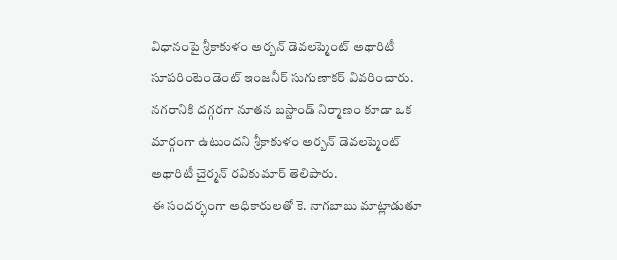విధానంపై శ్రీకాకుళం అర్బన్ డెవలప్మెంట్ అథారిటీ సూపరింటెండెంట్ ఇంజనీర్ సుగుణాకర్ వివరించారు. నగరానికి దగ్గరగా నూతన బస్టాండ్ నిర్మాణం కూడా ఒక మార్గంగా ఉటుందని శ్రీకాకుళం అర్బన్ డెవలప్మెంట్ అథారిటీ చైర్మన్ రవికుమార్ తెలిపారు.
ఈ సందర్భంగా అధికారులతో కె. నాగబాబు మాట్లాడుతూ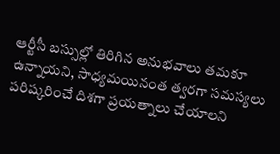ఆర్టీసీ బస్సుల్లో తిరిగిన అనుభవాలు తమకూ ఉన్నాయని, సాధ్యమయినంత త్వరగా సమస్యలు పరిష్కరించే దిశగా ప్రయత్నాలు చేయాలని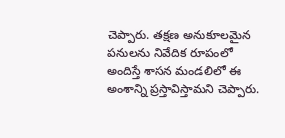చెప్పారు. తక్షణ అనుకూలమైన పనులను నివేదిక రూపంలో అందిస్తే శాసన మండలిలో ఈ అంశాన్ని ప్రస్తావిస్తామని చెప్పారు.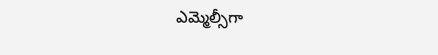ఎమ్మెల్సీగా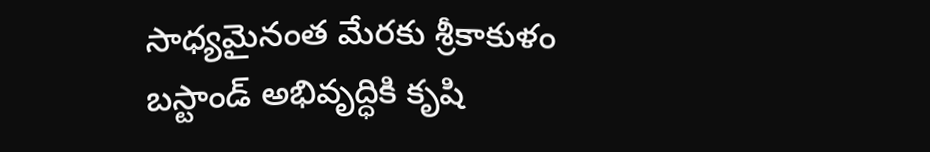సాధ్యమైనంత మేరకు శ్రీకాకుళం బస్టాండ్ అభివృద్ధికి కృషి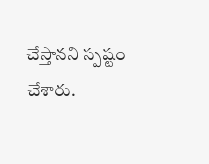చేస్తానని స్పష్టం చేశారు.